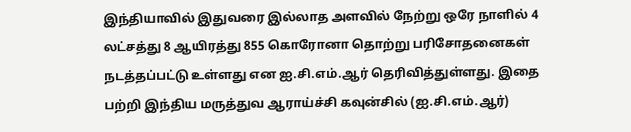இந்தியாவில் இதுவரை இல்லாத அளவில் நேற்று ஒரே நாளில் 4 லட்சத்து 8 ஆயிரத்து 855 கொரோனா தொற்று பரிசோதனைகள் நடத்தப்பட்டு உள்ளது என ஐ.சி.எம்.ஆர் தெரிவித்துள்ளது. இதை பற்றி இந்திய மருத்துவ ஆராய்ச்சி கவுன்சில் (ஐ.சி.எம்.ஆர்)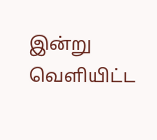இன்று வெளியிட்ட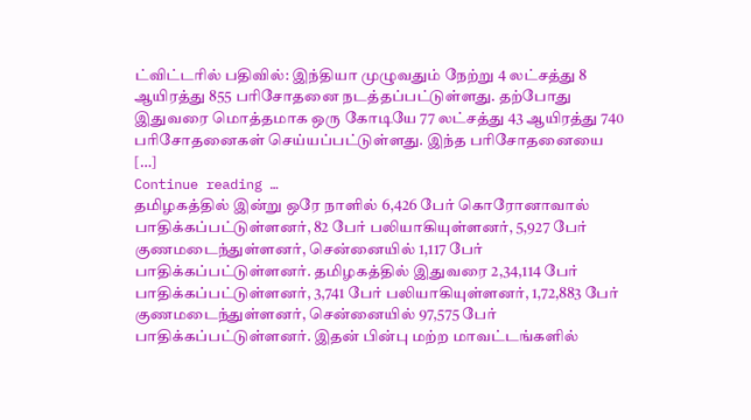ட்விட்டரில் பதிவில்: இந்தியா முழுவதும் நேற்று 4 லட்சத்து 8 ஆயிரத்து 855 பரிசோதனை நடத்தப்பட்டுள்ளது. தற்போது இதுவரை மொத்தமாக ஒரு கோடியே 77 லட்சத்து 43 ஆயிரத்து 740 பரிசோதனைகள் செய்யப்பட்டுள்ளது. இந்த பரிசோதனையை […]
Continue reading …
தமிழகத்தில் இன்று ஒரே நாளில் 6,426 பேர் கொரோனாவால் பாதிக்கப்பட்டுள்ளனர், 82 பேர் பலியாகியுள்ளனர், 5,927 பேர் குணமடைந்துள்ளனர், சென்னையில் 1,117 பேர் பாதிக்கப்பட்டுள்ளனர். தமிழகத்தில் இதுவரை 2,34,114 பேர் பாதிக்கப்பட்டுள்ளனர், 3,741 பேர் பலியாகியுள்ளனர், 1,72,883 பேர் குணமடைந்துள்ளனர், சென்னையில் 97,575 பேர் பாதிக்கப்பட்டுள்ளனர். இதன் பின்பு மற்ற மாவட்டங்களில்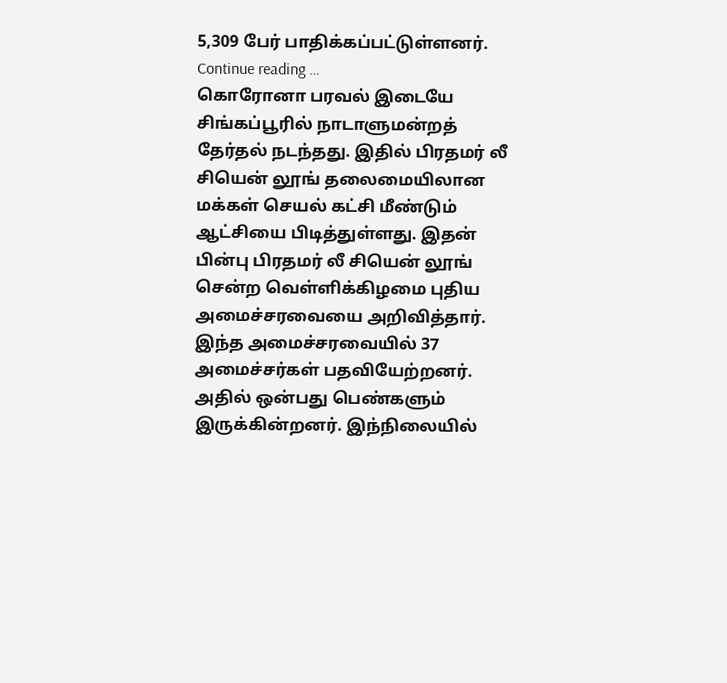5,309 பேர் பாதிக்கப்பட்டுள்ளனர்.
Continue reading …
கொரோனா பரவல் இடையே சிங்கப்பூரில் நாடாளுமன்றத் தேர்தல் நடந்தது. இதில் பிரதமர் லீ சியென் லூங் தலைமையிலான மக்கள் செயல் கட்சி மீண்டும் ஆட்சியை பிடித்துள்ளது. இதன் பின்பு பிரதமர் லீ சியென் லூங் சென்ற வெள்ளிக்கிழமை புதிய அமைச்சரவையை அறிவித்தார். இந்த அமைச்சரவையில் 37 அமைச்சர்கள் பதவியேற்றனர். அதில் ஒன்பது பெண்களும் இருக்கின்றனர். இந்நிலையில்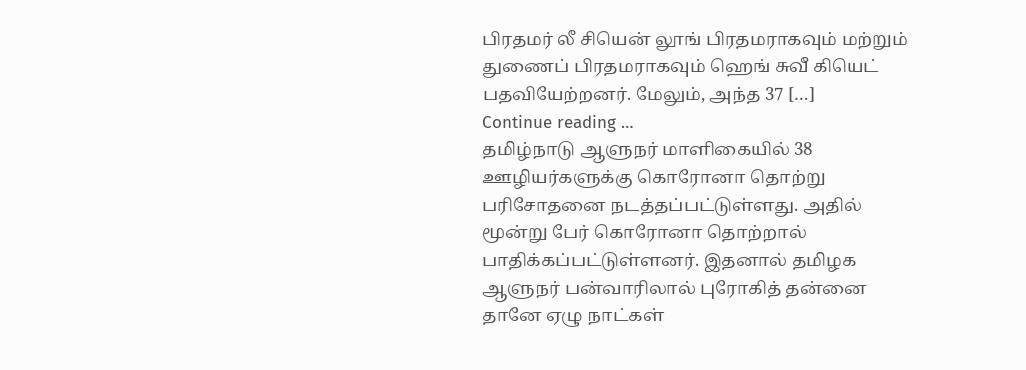பிரதமர் லீ சியென் லூங் பிரதமராகவும் மற்றும் துணைப் பிரதமராகவும் ஹெங் சுவீ கியெட் பதவியேற்றனர். மேலும், அந்த 37 […]
Continue reading …
தமிழ்நாடு ஆளுநர் மாளிகையில் 38 ஊழியர்களுக்கு கொரோனா தொற்று பரிசோதனை நடத்தப்பட்டுள்ளது. அதில் மூன்று பேர் கொரோனா தொற்றால் பாதிக்கப்பட்டுள்ளனர். இதனால் தமிழக ஆளுநர் பன்வாரிலால் புரோகித் தன்னை தானே ஏழு நாட்கள்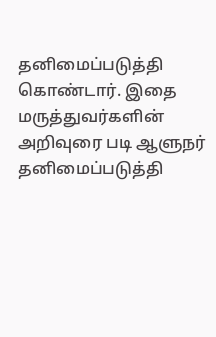தனிமைப்படுத்தி கொண்டார். இதை மருத்துவர்களின் அறிவுரை படி ஆளுநர் தனிமைப்படுத்தி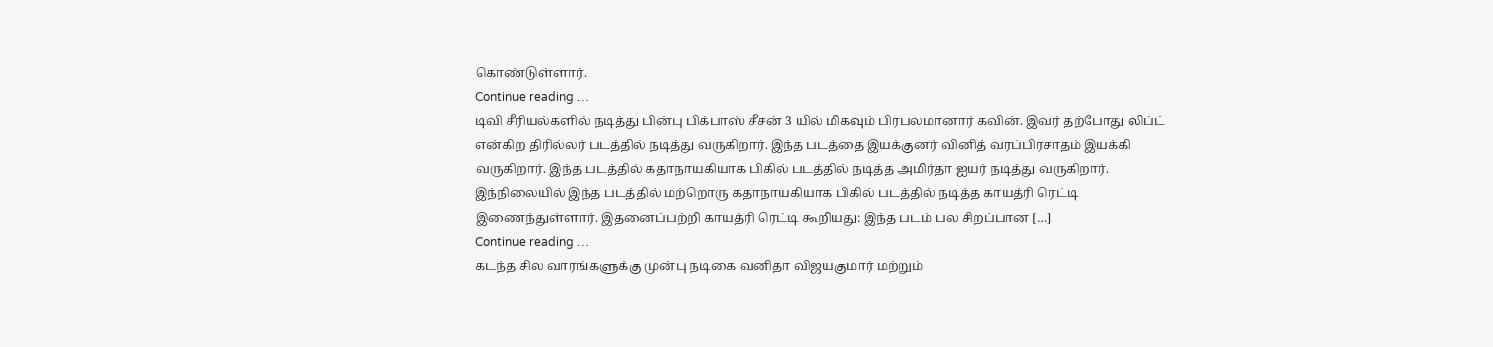கொண்டுள்ளார்.
Continue reading …
டிவி சீரியல்களில் நடித்து பின்பு பிக்பாஸ் சீசன் 3 யில் மிகவும் பிரபலமானார் கவின். இவர் தற்போது லிப்ட் என்கிற திரில்லர் படத்தில் நடித்து வருகிறார். இந்த படத்தை இயக்குனர் வினித் வரப்பிரசாதம் இயக்கி வருகிறார். இந்த படத்தில் கதாநாயகியாக பிகில் படத்தில் நடித்த அமிர்தா ஐயர் நடித்து வருகிறார். இந்நிலையில் இந்த படத்தில் மற்றொரு கதாநாயகியாக பிகில் படத்தில் நடித்த காயத்ரி ரெட்டி இணைந்துள்ளார். இதனைப்பற்றி காயத்ரி ரெட்டி கூறியது: இந்த படம் பல சிறப்பான […]
Continue reading …
கடந்த சில வாரங்களுக்கு முன்பு நடிகை வனிதா விஜயகுமார் மற்றும்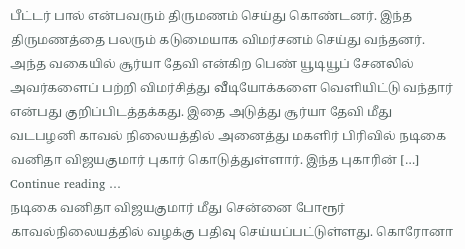பீட்டர் பால் என்பவரும் திருமணம் செய்து கொண்டனர். இந்த திருமணத்தை பலரும் கடுமையாக விமர்சனம் செய்து வந்தனர். அந்த வகையில் சூர்யா தேவி என்கிற பெண் யூடியூப் சேனலில் அவர்களைப் பற்றி விமர்சித்து வீடியோக்களை வெளியிட்டு வந்தார் என்பது குறிப்பிடத்தக்கது. இதை அடுத்து சூர்யா தேவி மீது வடபழனி காவல் நிலையத்தில் அனைத்து மகளிர் பிரிவில் நடிகை வனிதா விஜயகுமார் புகார் கொடுத்துள்ளார். இந்த புகாரின் […]
Continue reading …
நடிகை வனிதா விஜயகுமார் மீது சென்னை போரூர் காவல்நிலையத்தில் வழக்கு பதிவு செய்யப்பட்டுள்ளது. கொரோனா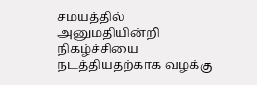சமயத்தில் அனுமதியின்றி நிகழ்ச்சியை நடத்தியதற்காக வழக்கு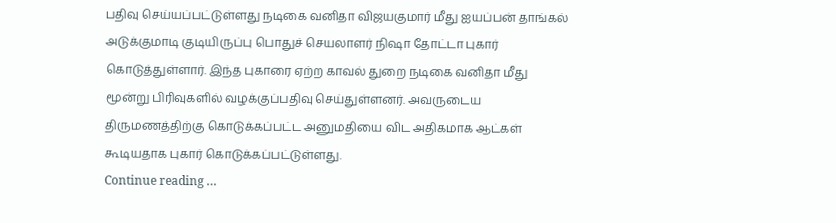பதிவு செய்யப்பட்டுள்ளது நடிகை வனிதா விஜயகுமார் மீது ஐயப்பன் தாங்கல் அடுக்குமாடி குடியிருப்பு பொதுச் செயலாளர் நிஷா தோட்டா புகார் கொடுத்துள்ளார். இந்த புகாரை ஏற்ற காவல் துறை நடிகை வனிதா மீது மூன்று பிரிவுகளில் வழக்குப்பதிவு செய்துள்ளனர். அவருடைய திருமணத்திற்கு கொடுக்கப்பட்ட அனுமதியை விட அதிகமாக ஆட்கள் கூடியதாக புகார் கொடுக்கப்பட்டுள்ளது.
Continue reading …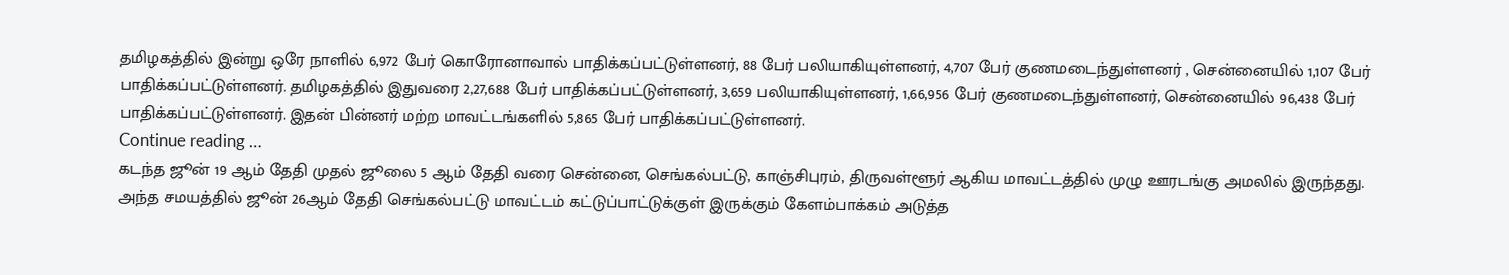தமிழகத்தில் இன்று ஒரே நாளில் 6,972 பேர் கொரோனாவால் பாதிக்கப்பட்டுள்ளனர், 88 பேர் பலியாகியுள்ளனர், 4,707 பேர் குணமடைந்துள்ளனர் , சென்னையில் 1,107 பேர் பாதிக்கப்பட்டுள்ளனர். தமிழகத்தில் இதுவரை 2,27,688 பேர் பாதிக்கப்பட்டுள்ளனர், 3,659 பலியாகியுள்ளனர், 1,66,956 பேர் குணமடைந்துள்ளனர், சென்னையில் 96,438 பேர் பாதிக்கப்பட்டுள்ளனர். இதன் பின்னர் மற்ற மாவட்டங்களில் 5,865 பேர் பாதிக்கப்பட்டுள்ளனர்.
Continue reading …
கடந்த ஜூன் 19 ஆம் தேதி முதல் ஜூலை 5 ஆம் தேதி வரை சென்னை, செங்கல்பட்டு, காஞ்சிபுரம், திருவள்ளூர் ஆகிய மாவட்டத்தில் முழு ஊரடங்கு அமலில் இருந்தது. அந்த சமயத்தில் ஜூன் 26ஆம் தேதி செங்கல்பட்டு மாவட்டம் கட்டுப்பாட்டுக்குள் இருக்கும் கேளம்பாக்கம் அடுத்த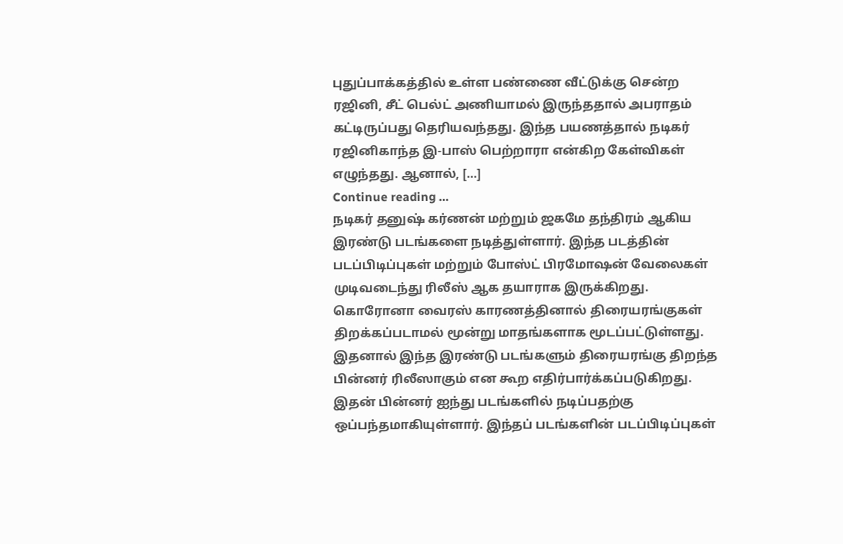புதுப்பாக்கத்தில் உள்ள பண்ணை வீட்டுக்கு சென்ற ரஜினி, சீட் பெல்ட் அணியாமல் இருந்ததால் அபராதம் கட்டிருப்பது தெரியவந்தது. இந்த பயணத்தால் நடிகர் ரஜினிகாந்த இ-பாஸ் பெற்றாரா என்கிற கேள்விகள் எழுந்தது. ஆனால், […]
Continue reading …
நடிகர் தனுஷ் கர்ணன் மற்றும் ஜகமே தந்திரம் ஆகிய இரண்டு படங்களை நடித்துள்ளார். இந்த படத்தின் படப்பிடிப்புகள் மற்றும் போஸ்ட் பிரமோஷன் வேலைகள் முடிவடைந்து ரிலீஸ் ஆக தயாராக இருக்கிறது. கொரோனா வைரஸ் காரணத்தினால் திரையரங்குகள் திறக்கப்படாமல் மூன்று மாதங்களாக மூடப்பட்டுள்ளது. இதனால் இந்த இரண்டு படங்களும் திரையரங்கு திறந்த பின்னர் ரிலீஸாகும் என கூற எதிர்பார்க்கப்படுகிறது. இதன் பின்னர் ஐந்து படங்களில் நடிப்பதற்கு ஒப்பந்தமாகியுள்ளார். இந்தப் படங்களின் படப்பிடிப்புகள்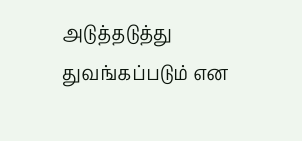அடுத்தடுத்து துவங்கப்படும் என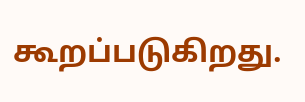கூறப்படுகிறது.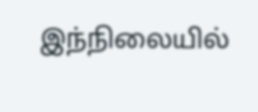இந்நிலையில்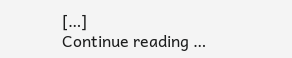[…]
Continue reading …